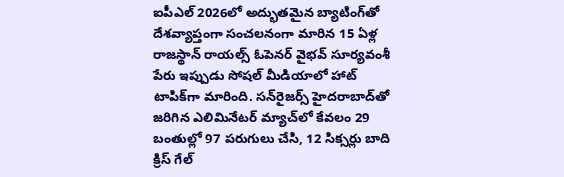ఐపీఎల్ 2026లో అద్భుతమైన బ్యాటింగ్‌తో దేశవ్యాప్తంగా సంచలనంగా మారిన 15 ఏళ్ల రాజస్థాన్ రాయల్స్ ఓపెనర్ వైభవ్ సూర్యవంశీ పేరు ఇప్పుడు సోషల్ మీడియాలో హాట్ టాపిక్‌గా మారింది. సన్‌రైజర్స్ హైదరాబాద్‌తో జరిగిన ఎలిమినేటర్ మ్యాచ్‌లో కేవలం 29 బంతుల్లో 97 పరుగులు చేసి, 12 సిక్సర్లు బాది క్రిస్ గేల్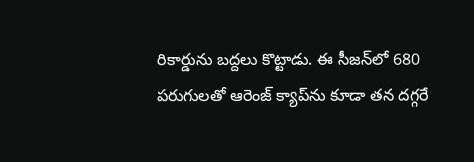రికార్డును బద్దలు కొట్టాడు. ఈ సీజన్‌లో 680 పరుగులతో ఆరెంజ్ క్యాప్‌ను కూడా తన దగ్గరే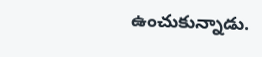ఉంచుకున్నాడు.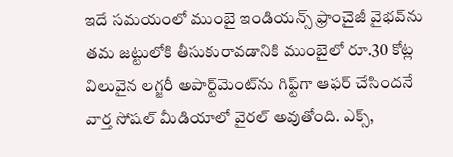ఇదే సమయంలో ముంబై ఇండియన్స్ ఫ్రాంచైజీ వైభవ్‌ను తమ జట్టులోకి తీసుకురావడానికి ముంబైలో రూ.30 కోట్ల విలువైన లగ్జరీ అపార్ట్‌మెంట్‌ను గిఫ్ట్‌గా ఆఫర్ చేసిందనే వార్త సోషల్ మీడియాలో వైరల్ అవుతోంది. ఎక్స్,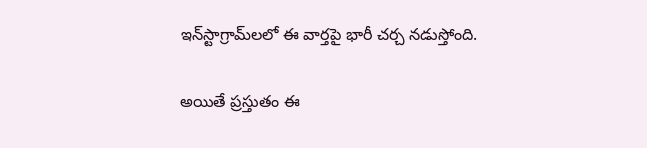ఇన్‌స్టాగ్రామ్‌లలో ఈ వార్తపై భారీ చర్చ నడుస్తోంది.

అయితే ప్రస్తుతం ఈ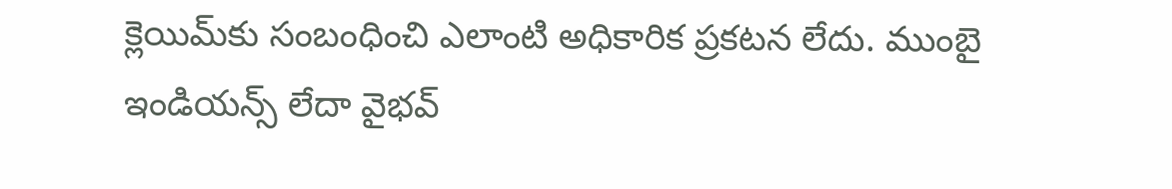క్లెయిమ్‌కు సంబంధించి ఎలాంటి అధికారిక ప్రకటన లేదు. ముంబై ఇండియన్స్ లేదా వైభవ్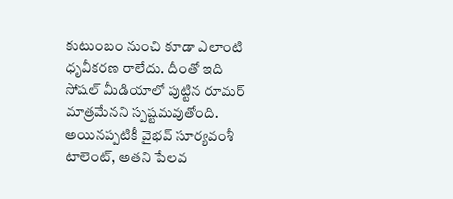కుటుంబం నుంచి కూడా ఎలాంటి ధృవీకరణ రాలేదు. దీంతో ఇది సోషల్ మీడియాలో పుట్టిన రూమర్ మాత్రమేనని స్పష్టమవుతోంది. అయినప్పటికీ వైభవ్ సూర్యవంశీ టాలెంట్, అతని పేలవ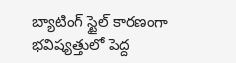బ్యాటింగ్ స్టైల్ కారణంగా భవిష్యత్తులో పెద్ద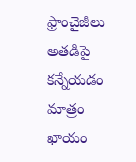ఫ్రాంచైజీలు అతడిపై కన్నేయడం మాత్రం ఖాయం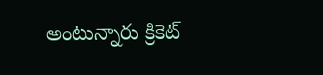అంటున్నారు క్రికెట్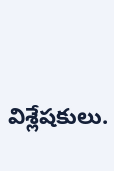విశ్లేషకులు.